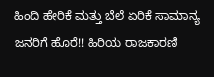ಹಿಂದಿ ಹೇರಿಕೆ ಮತ್ತು ಬೆಲೆ ಏರಿಕೆ ಸಾಮಾನ್ಯ ಜನರಿಗೆ ಹೊರೆ!! ಹಿರಿಯ ರಾಜಕಾರಣಿ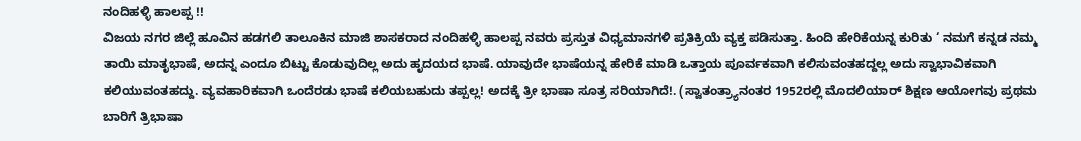ನಂದಿಹಳ್ಳಿ ಹಾಲಪ್ಪ !!
ವಿಜಯ ನಗರ ಜಿಲ್ಲೆ ಹೂವಿನ ಹಡಗಲಿ ತಾಲೂಕಿನ ಮಾಜಿ ಶಾಸಕರಾದ ನಂದಿಹಳ್ಳಿ ಹಾಲಪ್ಪ ನವರು ಪ್ರಸ್ತುತ ವಿಧ್ಯಮಾನಗಳಿ ಪ್ರತಿಕ್ರಿಯೆ ವ್ಯಕ್ತ ಪಡಿಸುತ್ತಾ. ಹಿಂದಿ ಹೇರಿಕೆಯನ್ನ ಕುರಿತು ‘ ನಮಗೆ ಕನ್ನಡ ನಮ್ಮ ತಾಯಿ ಮಾತೃಭಾಷೆ, ಅದನ್ನ ಎಂದೂ ಬಿಟ್ಟು ಕೊಡುವುದಿಲ್ಲ ಅದು ಹೃದಯದ ಭಾಷೆ. ಯಾವುದೇ ಭಾಷೆಯನ್ನ ಹೇರಿಕೆ ಮಾಡಿ ಒತ್ತಾಯ ಪೂರ್ವಕವಾಗಿ ಕಲಿಸುವಂತಹದ್ದಲ್ಲ ಅದು ಸ್ವಾಭಾವಿಕವಾಗಿ ಕಲಿಯುವಂತಹದ್ದು. ವ್ಯವಹಾರಿಕವಾಗಿ ಒಂದೆರಡು ಭಾಷೆ ಕಲಿಯಬಹುದು ತಪ್ಪಲ್ಲ! ಅದಕ್ಕೆ ತ್ರೀ ಭಾಷಾ ಸೂತ್ರ ಸರಿಯಾಗಿದೆ!. (ಸ್ವಾತಂತ್ರ್ಯಾನಂತರ 1952ರಲ್ಲಿ ಮೊದಲಿಯಾರ್ ಶಿಕ್ಷಣ ಆಯೋಗವು ಪ್ರಥಮ ಬಾರಿಗೆ ತ್ರಿಭಾಷಾ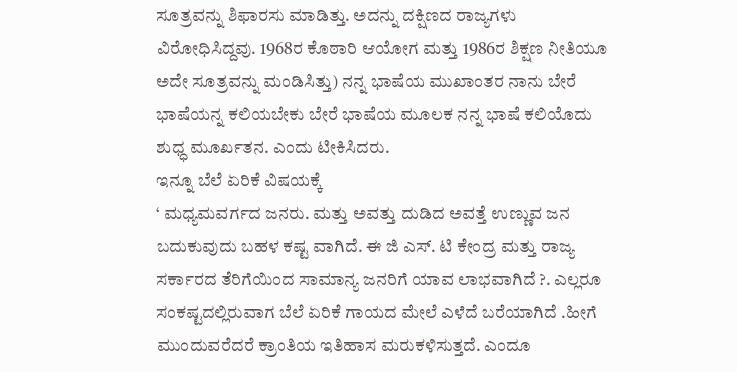ಸೂತ್ರವನ್ನು ಶಿಫಾರಸು ಮಾಡಿತ್ತು. ಅದನ್ನು ದಕ್ಷಿಣದ ರಾಜ್ಯಗಳು ವಿರೋಧಿಸಿದ್ದವು. 1968ರ ಕೊಠಾರಿ ಆಯೋಗ ಮತ್ತು 1986ರ ಶಿಕ್ಷಣ ನೀತಿಯೂ ಅದೇ ಸೂತ್ರವನ್ನು ಮಂಡಿಸಿತ್ತು) ನನ್ನ ಭಾಷೆಯ ಮುಖಾಂತರ ನಾನು ಬೇರೆ ಭಾಷೆಯನ್ನ ಕಲಿಯಬೇಕು ಬೇರೆ ಭಾಷೆಯ ಮೂಲಕ ನನ್ನ ಭಾಷೆ ಕಲಿಯೊದು ಶುಧ್ಧ ಮೂರ್ಖತನ. ಎಂದು ಟೀಕಿಸಿದರು.
ಇನ್ನೂ ಬೆಲೆ ಏರಿಕೆ ವಿಷಯಕ್ಕೆ
‘ ಮಧ್ಯಮವರ್ಗದ ಜನರು. ಮತ್ತು ಅವತ್ತು ದುಡಿದ ಅವತ್ತೆ ಉಣ್ಣುವ ಜನ ಬದುಕುವುದು ಬಹಳ ಕಷ್ಟ ವಾಗಿದೆ. ಈ ಜಿ ಎಸ್. ಟಿ ಕೇಂದ್ರ ಮತ್ತು ರಾಜ್ಯ ಸರ್ಕಾರದ ತೆರಿಗೆಯಿಂದ ಸಾಮಾನ್ಯ ಜನರಿಗೆ ಯಾವ ಲಾಭವಾಗಿದೆ ?. ಎಲ್ಲರೂ ಸಂಕಷ್ಟದಲ್ಲಿರುವಾಗ ಬೆಲೆ ಏರಿಕೆ ಗಾಯದ ಮೇಲೆ ಎಳೆದೆ ಬರೆಯಾಗಿದೆ .ಹೀಗೆ ಮುಂದುವರೆದರೆ ಕ್ರಾಂತಿಯ ಇತಿಹಾಸ ಮರುಕಳಿಸುತ್ತದೆ. ಎಂದೂ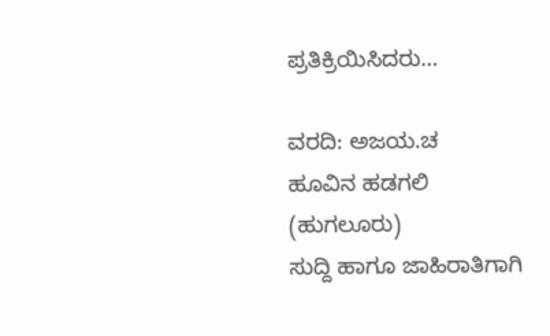ಪ್ರತಿಕ್ರಿಯಿಸಿದರು…

ವರದಿ: ಅಜಯ.ಚ
ಹೂವಿನ ಹಡಗಲಿ
(ಹುಗಲೂರು)
ಸುದ್ದಿ ಹಾಗೂ ಜಾಹಿರಾತಿಗಾಗಿ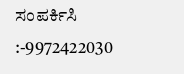ಸಂಪರ್ಕಿಸಿ :-9972422030